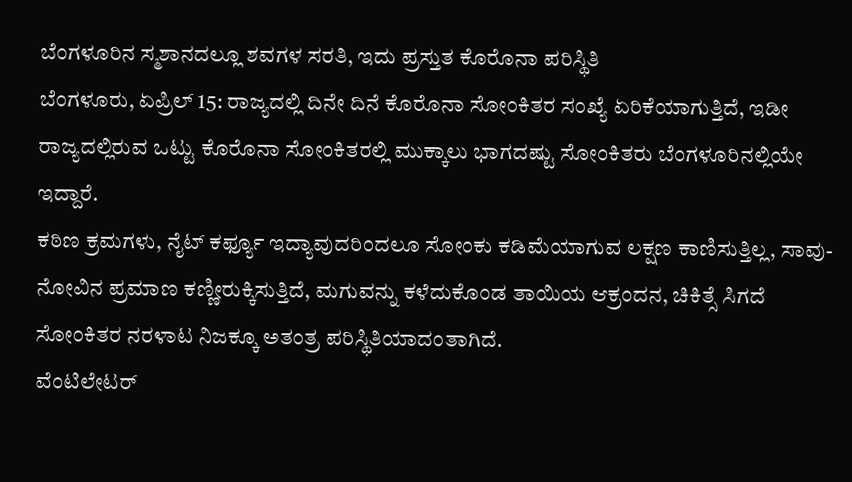ಬೆಂಗಳೂರಿನ ಸ್ಮಶಾನದಲ್ಲೂ ಶವಗಳ ಸರತಿ, ಇದು ಪ್ರಸ್ತುತ ಕೊರೊನಾ ಪರಿಸ್ಥಿತಿ
ಬೆಂಗಳೂರು, ಏಪ್ರಿಲ್ 15: ರಾಜ್ಯದಲ್ಲಿ ದಿನೇ ದಿನೆ ಕೊರೊನಾ ಸೋಂಕಿತರ ಸಂಖ್ಯೆ ಏರಿಕೆಯಾಗುತ್ತಿದೆ, ಇಡೀ ರಾಜ್ಯದಲ್ಲಿರುವ ಒಟ್ಟು ಕೊರೊನಾ ಸೋಂಕಿತರಲ್ಲಿ ಮುಕ್ಕಾಲು ಭಾಗದಷ್ಟು ಸೋಂಕಿತರು ಬೆಂಗಳೂರಿನಲ್ಲಿಯೇ ಇದ್ದಾರೆ.
ಕಠಿಣ ಕ್ರಮಗಳು, ನೈಟ್ ಕರ್ಫ್ಯೂ ಇದ್ಯಾವುದರಿಂದಲೂ ಸೋಂಕು ಕಡಿಮೆಯಾಗುವ ಲಕ್ಷಣ ಕಾಣಿಸುತ್ತಿಲ್ಲ, ಸಾವು-ನೋವಿನ ಪ್ರಮಾಣ ಕಣ್ಣೀರುಕ್ಕಿಸುತ್ತಿದೆ, ಮಗುವನ್ನು ಕಳೆದುಕೊಂಡ ತಾಯಿಯ ಆಕ್ರಂದನ, ಚಿಕಿತ್ಸೆ ಸಿಗದೆ ಸೋಂಕಿತರ ನರಳಾಟ ನಿಜಕ್ಕೂ ಅತಂತ್ರ ಪರಿಸ್ಥಿತಿಯಾದಂತಾಗಿದೆ.
ವೆಂಟಿಲೇಟರ್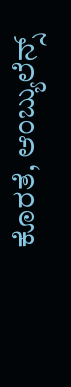ಕೊರತೆ, ಆಂಬ್ಯುಲೆನ್ಸ್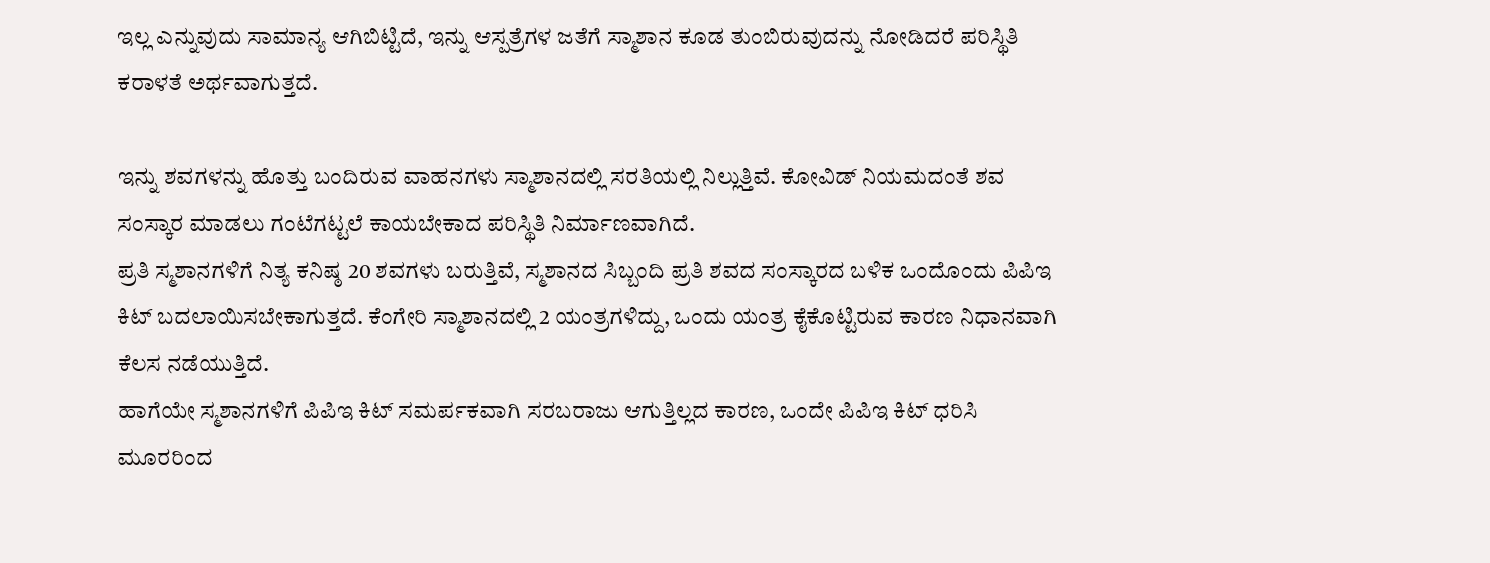ಇಲ್ಲ ಎನ್ನುವುದು ಸಾಮಾನ್ಯ ಆಗಿಬಿಟ್ಟಿದೆ, ಇನ್ನು ಆಸ್ಪತ್ರೆಗಳ ಜತೆಗೆ ಸ್ಮಾಶಾನ ಕೂಡ ತುಂಬಿರುವುದನ್ನು ನೋಡಿದರೆ ಪರಿಸ್ಥಿತಿ ಕರಾಳತೆ ಅರ್ಥವಾಗುತ್ತದೆ.

ಇನ್ನು ಶವಗಳನ್ನು ಹೊತ್ತು ಬಂದಿರುವ ವಾಹನಗಳು ಸ್ಮಾಶಾನದಲ್ಲಿ ಸರತಿಯಲ್ಲಿ ನಿಲ್ಲುತ್ತಿವೆ. ಕೋವಿಡ್ ನಿಯಮದಂತೆ ಶವ ಸಂಸ್ಕಾರ ಮಾಡಲು ಗಂಟೆಗಟ್ಟಲೆ ಕಾಯಬೇಕಾದ ಪರಿಸ್ಥಿತಿ ನಿರ್ಮಾಣವಾಗಿದೆ.
ಪ್ರತಿ ಸ್ಮಶಾನಗಳಿಗೆ ನಿತ್ಯ ಕನಿಷ್ಠ 20 ಶವಗಳು ಬರುತ್ತಿವೆ, ಸ್ಮಶಾನದ ಸಿಬ್ಬಂದಿ ಪ್ರತಿ ಶವದ ಸಂಸ್ಕಾರದ ಬಳಿಕ ಒಂದೊಂದು ಪಿಪಿಇ ಕಿಟ್ ಬದಲಾಯಿಸಬೇಕಾಗುತ್ತದೆ. ಕೆಂಗೇರಿ ಸ್ಮಾಶಾನದಲ್ಲಿ 2 ಯಂತ್ರಗಳಿದ್ದು, ಒಂದು ಯಂತ್ರ ಕೈಕೊಟ್ಟಿರುವ ಕಾರಣ ನಿಧಾನವಾಗಿ ಕೆಲಸ ನಡೆಯುತ್ತಿದೆ.
ಹಾಗೆಯೇ ಸ್ಮಶಾನಗಳಿಗೆ ಪಿಪಿಇ ಕಿಟ್ ಸಮರ್ಪಕವಾಗಿ ಸರಬರಾಜು ಆಗುತ್ತಿಲ್ಲದ ಕಾರಣ, ಒಂದೇ ಪಿಪಿಇ ಕಿಟ್ ಧರಿಸಿ ಮೂರರಿಂದ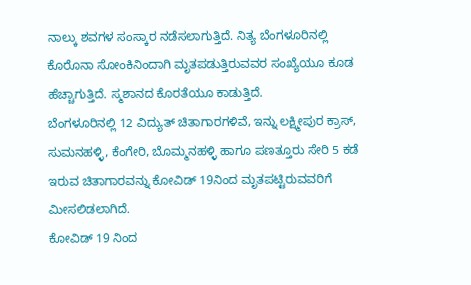ನಾಲ್ಕು ಶವಗಳ ಸಂಸ್ಕಾರ ನಡೆಸಲಾಗುತ್ತಿದೆ. ನಿತ್ಯ ಬೆಂಗಳೂರಿನಲ್ಲಿ ಕೊರೊನಾ ಸೋಂಕಿನಿಂದಾಗಿ ಮೃತಪಡುತ್ತಿರುವವರ ಸಂಖ್ಯೆಯೂ ಕೂಡ ಹೆಚ್ಚಾಗುತ್ತಿದೆ. ಸ್ಮಶಾನದ ಕೊರತೆಯೂ ಕಾಡುತ್ತಿದೆ.
ಬೆಂಗಳೂರಿನಲ್ಲಿ 12 ವಿದ್ಯುತ್ ಚಿತಾಗಾರಗಳಿವೆ, ಇನ್ನು ಲಕ್ಷ್ಮೀಪುರ ಕ್ರಾಸ್, ಸುಮನಹಳ್ಳಿ, ಕೆಂಗೇರಿ, ಬೊಮ್ಮನಹಳ್ಳಿ ಹಾಗೂ ಪಣತ್ತೂರು ಸೇರಿ 5 ಕಡೆ ಇರುವ ಚಿತಾಗಾರವನ್ನು ಕೋವಿಡ್ 19ನಿಂದ ಮೃತಪಟ್ಟಿರುವವರಿಗೆ ಮೀಸಲಿಡಲಾಗಿದೆ.
ಕೋವಿಡ್ 19 ನಿಂದ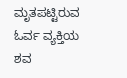ಮೃತಪಟ್ಟಿರುವ ಓರ್ವ ವ್ಯಕ್ತಿಯ ಶವ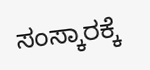ಸಂಸ್ಕಾರಕ್ಕೆ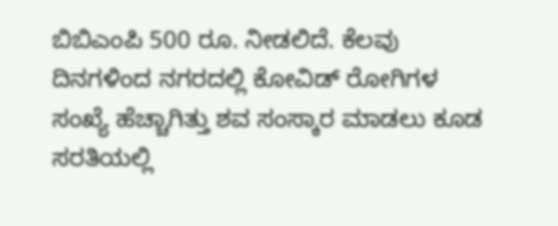ಬಿಬಿಎಂಪಿ 500 ರೂ. ನೀಡಲಿದೆ. ಕೆಲವು ದಿನಗಳಿಂದ ನಗರದಲ್ಲಿ ಕೋವಿಡ್ ರೋಗಿಗಳ ಸಂಖ್ಯೆ ಹೆಚ್ಚಾಗಿತ್ತು ಶವ ಸಂಸ್ಕಾರ ಮಾಡಲು ಕೂಡ ಸರತಿಯಲ್ಲಿ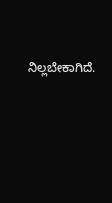ನಿಲ್ಲಬೇಕಾಗಿದೆ.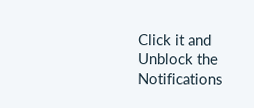Click it and Unblock the Notifications